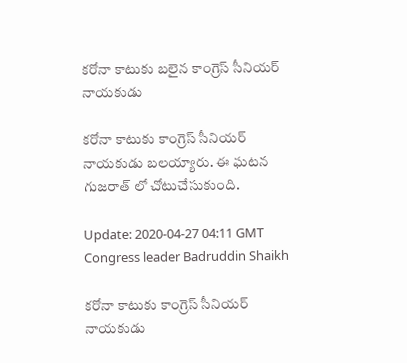కరోనా కాటుకు బలైన కాంగ్రెస్ సీనియర్ నాయకుడు

కరోనా కాటుకు కాంగ్రెస్ సీనియర్ నాయకుడు బలయ్యారు. ఈ ఘటన గుజరాత్ లో చోటుచేసుకుంది.

Update: 2020-04-27 04:11 GMT
Congress leader Badruddin Shaikh

కరోనా కాటుకు కాంగ్రెస్ సీనియర్ నాయకుడు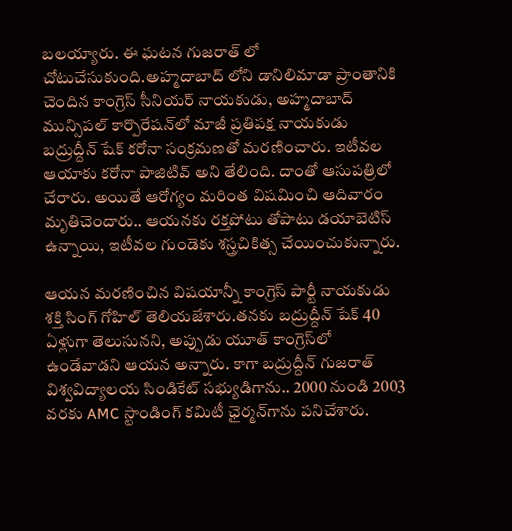బలయ్యారు. ఈ ఘటన గుజరాత్ లో చోటుచేసుకుంది.అహ్మదాబాద్ లోని డానిలిమాడా ప్రాంతానికి చెందిన కాంగ్రెస్ సీనియర్ నాయకుడు, అహ్మదాబాద్ మున్సిపల్ కార్పొరేషన్‌లో మాజీ ప్రతిపక్ష నాయకుడు బద్రుద్దీన్ షేక్ కరోనా సంక్రమణతో మరణించారు. ఇటీవల ఆయాకు కరోనా పాజిటివ్ అని తేలింది. దాంతో ఆసుపత్రిలో చేరారు. అయితే ఆరోగ్యం మరింత విషమించి ఆదివారం మృతిచెందారు.. ఆయనకు రక్తపోటు తోపాటు డయాబెటిస్ ఉన్నాయి, ఇటీవల గుండెకు శస్త్రచికిత్స చేయించుకున్నారు.

ఆయన మరణించిన విషయాన్నీ కాంగ్రెస్ పార్టీ నాయకుడు శక్తి సింగ్ గోహిల్ తెలియజేశారు.తనకు బద్రుద్దీన్ షేక్ 40 ఏళ్లుగా తెలుసునని, అప్పుడు యూత్ కాంగ్రెస్‌లో ఉండేవాడని ఆయన అన్నారు. కాగా బద్రుద్దీన్ గుజరాత్ విశ్వవిద్యాలయ సిండికేట్ సభ్యుడిగాను.. 2000 నుండి 2003 వరకు AMC స్టాండింగ్ కమిటీ ఛైర్మన్‌గాను పనిచేశారు.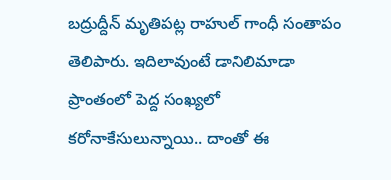బద్రుద్దీన్ మృతిపట్ల రాహుల్ గాంధీ సంతాపం తెలిపారు. ఇదిలావుంటే డానిలిమాడా ప్రాంతంలో పెద్ద సంఖ్యలో కరోనాకేసులున్నాయి.. దాంతో ఈ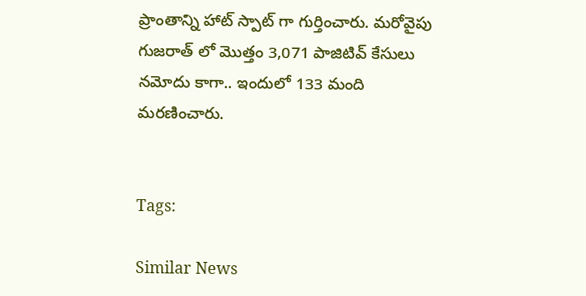ప్రాంతాన్ని హాట్ స్పాట్ గా గుర్తించారు. మరోవైపు గుజరాత్ లో మొత్తం 3,071 పాజిటివ్ కేసులు నమోదు కాగా.. ఇందులో 133 మంది మరణించారు.


Tags:

Similar News